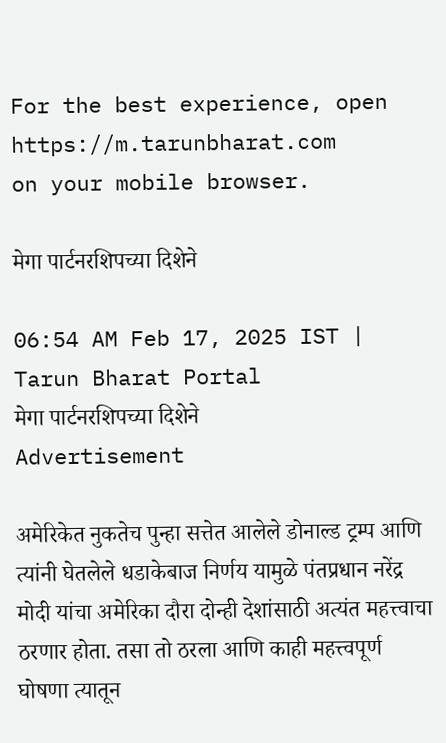For the best experience, open
https://m.tarunbharat.com
on your mobile browser.

मेगा पार्टनरशिपच्या दिशेने

06:54 AM Feb 17, 2025 IST | Tarun Bharat Portal
मेगा पार्टनरशिपच्या दिशेने
Advertisement

अमेरिकेत नुकतेच पुन्हा सत्तेत आलेले डोनाल्ड ट्रम्प आणि त्यांनी घेतलेले धडाकेबाज निर्णय यामुळे पंतप्रधान नरेंद्र मोदी यांचा अमेरिका दौरा दोन्ही देशांसाठी अत्यंत महत्त्वाचा ठरणार होता. तसा तो ठरला आणि काही महत्त्वपूर्ण घोषणा त्यातून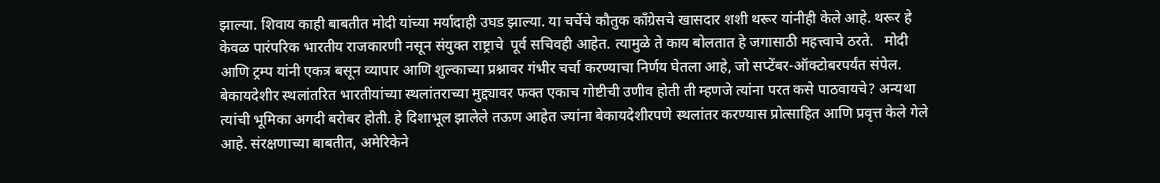झाल्या. शिवाय काही बाबतीत मोदी यांच्या मर्यादाही उघड झाल्या. या चर्चेचे कौतुक काँग्रेसचे खासदार शशी थरूर यांनीही केले आहे. थरूर हे केवळ पारंपरिक भारतीय राजकारणी नसून संयुक्त राष्ट्राचे  पूर्व सचिवही आहेत. त्यामुळे ते काय बोलतात हे जगासाठी महत्त्वाचे ठरते.   मोदी आणि ट्रम्प यांनी एकत्र बसून व्यापार आणि शुल्काच्या प्रश्नावर गंभीर चर्चा करण्याचा निर्णय घेतला आहे, जो सप्टेंबर-ऑक्टोबरपर्यंत संपेल. बेकायदेशीर स्थलांतरित भारतीयांच्या स्थलांतराच्या मुद्द्यावर फक्त एकाच गोष्टीची उणीव होती ती म्हणजे त्यांना परत कसे पाठवायचे? अन्यथा त्यांची भूमिका अगदी बरोबर होती. हे दिशाभूल झालेले तऊण आहेत ज्यांना बेकायदेशीरपणे स्थलांतर करण्यास प्रोत्साहित आणि प्रवृत्त केले गेले आहे. संरक्षणाच्या बाबतीत, अमेरिकेने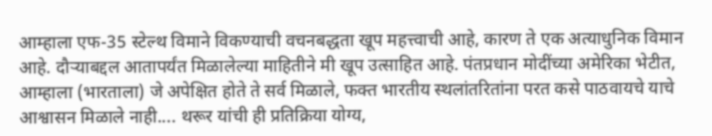आम्हाला एफ-35 स्टेल्थ विमाने विकण्याची वचनबद्धता खूप महत्त्वाची आहे, कारण ते एक अत्याधुनिक विमान आहे. दौऱ्याबद्दल आतापर्यंत मिळालेल्या माहितीने मी खूप उत्साहित आहे. पंतप्रधान मोदींच्या अमेरिका भेटीत, आम्हाला (भारताला) जे अपेक्षित होते ते सर्व मिळाले, फक्त भारतीय स्थलांतरितांना परत कसे पाठवायचे याचे आश्वासन मिळाले नाही.... थरूर यांची ही प्रतिक्रिया योग्य,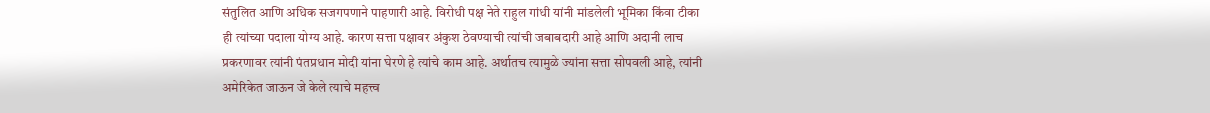संतुलित आणि अधिक सजगपणाने पाहणारी आहे. विरोधी पक्ष नेते राहुल गांधी यांनी मांडलेली भूमिका किंवा टीका ही त्यांच्या पदाला योग्य आहे. कारण सत्ता पक्षावर अंकुश ठेवण्याची त्यांची जबाबदारी आहे आणि अदानी लाच प्रकरणावर त्यांनी पंतप्रधान मोदी यांना घेरणे हे त्यांचे काम आहे. अर्थातच त्यामुळे ज्यांना सत्ता सोपवली आहे, त्यांनी अमेरिकेत जाऊन जे केले त्याचे महत्त्व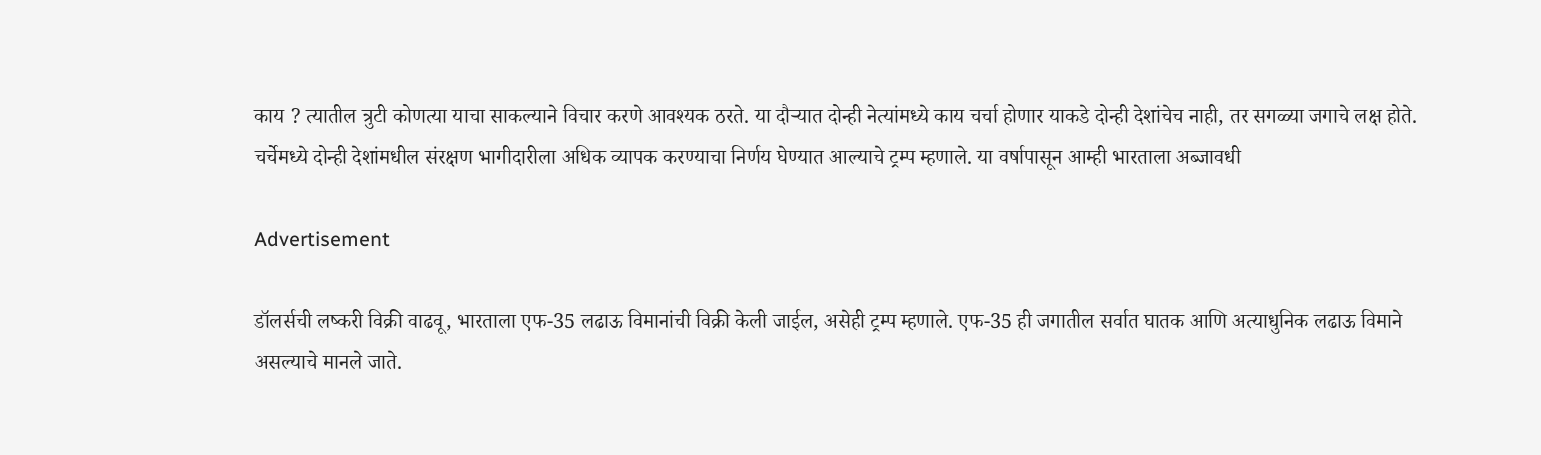काय ? त्यातील त्रुटी कोणत्या याचा साकल्याने विचार करणे आवश्यक ठरते. या दौऱ्यात दोन्ही नेत्यांमध्ये काय चर्चा होणार याकडे दोन्ही देशांचेच नाही, तर सगळ्या जगाचे लक्ष होते. चर्चेमध्ये दोन्ही देशांमधील संरक्षण भागीदारीला अधिक व्यापक करण्याचा निर्णय घेण्यात आल्याचे ट्रम्प म्हणाले. या वर्षापासून आम्ही भारताला अब्जावधी

Advertisement

डॉलर्सची लष्करी विक्री वाढवू, भारताला एफ-35 लढाऊ विमानांची विक्री केली जाईल, असेही ट्रम्प म्हणाले. एफ-35 ही जगातील सर्वात घातक आणि अत्याधुनिक लढाऊ विमाने असल्याचे मानले जाते.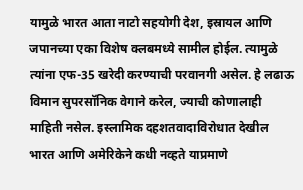यामुळे भारत आता नाटो सहयोगी देश, इस्रायल आणि जपानच्या एका विशेष क्लबमध्ये सामील होईल. त्यामुळे त्यांना एफ-35 खरेदी करण्याची परवानगी असेल. हे लढाऊ विमान सुपरसॉनिक वेगाने करेल, ज्याची कोणालाही माहिती नसेल. इस्लामिक दहशतवादाविरोधात देखील भारत आणि अमेरिकेने कधी नव्हते याप्रमाणे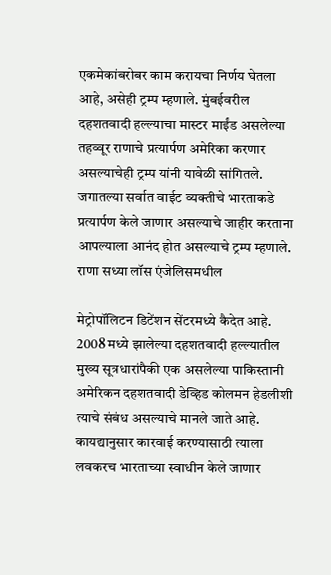एकमेकांबरोबर काम करायचा निर्णय घेतला आहे, असेही ट्रम्प म्हणाले. मुंबईवरील दहशतवादी हल्ल्याचा मास्टर माईंड असलेल्या तहव्वूर राणाचे प्रत्यार्पण अमेरिका करणार असल्याचेही ट्रम्प यांनी यावेळी सांगितले. जगातल्या सर्वात वाईट व्यक्तीचे भारताकडे प्रत्यार्पण केले जाणार असल्याचे जाहीर करताना आपल्याला आनंद होत असल्याचे ट्रम्प म्हणाले. राणा सध्या लॉस एंजेलिसमधील

मेट्रोपॉलिटन डिटेंशन सेंटरमध्ये कैदेत आहे. 2008 मध्ये झालेल्या दहशतवादी हल्ल्यातील मुख्य सूत्रधारांपैकी एक असलेल्या पाकिस्तानी अमेरिकन दहशतवादी डेव्हिड कोलमन हेडलीशी त्याचे संबंध असल्याचे मानले जाते आहे. कायद्यानुसार कारवाई करण्यासाठी त्याला लवकरच भारताच्या स्वाधीन केले जाणार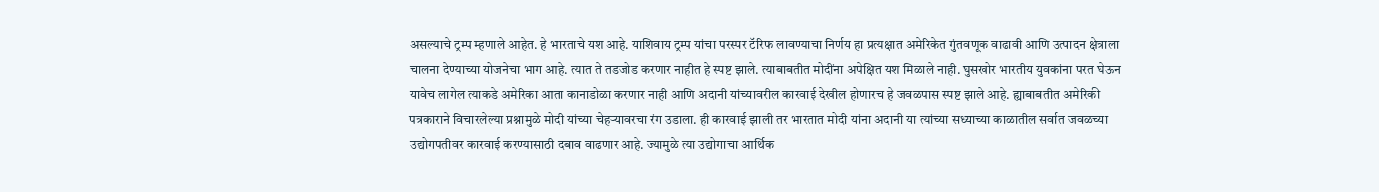असल्याचे ट्रम्प म्हणाले आहेत. हे भारताचे यश आहे. याशिवाय ट्रम्प यांचा परस्पर टॅरिफ लावण्याचा निर्णय हा प्रत्यक्षात अमेरिकेत गुंतवणूक वाढावी आणि उत्पादन क्षेत्राला चालना देण्याच्या योजनेचा भाग आहे. त्यात ते तडजोड करणार नाहीत हे स्पष्ट झाले. त्याबाबतीत मोदींना अपेक्षित यश मिळाले नाही. घुसखोर भारतीय युवकांना परत घेऊन यावेच लागेल त्याकडे अमेरिका आता कानाडोळा करणार नाही आणि अदानी यांच्यावरील कारवाई देखील होणारच हे जवळपास स्पष्ट झाले आहे. ह्याबाबतीत अमेरिकी पत्रकाराने विचारलेल्या प्रश्नामुळे मोदी यांच्या चेहऱ्यावरचा रंग उडाला. ही कारवाई झाली तर भारतात मोदी यांना अदानी या त्यांच्या सध्याच्या काळातील सर्वात जवळच्या उद्योगपतीवर कारवाई करण्यासाठी दबाव वाढणार आहे. ज्यामुळे त्या उद्योगाचा आर्थिक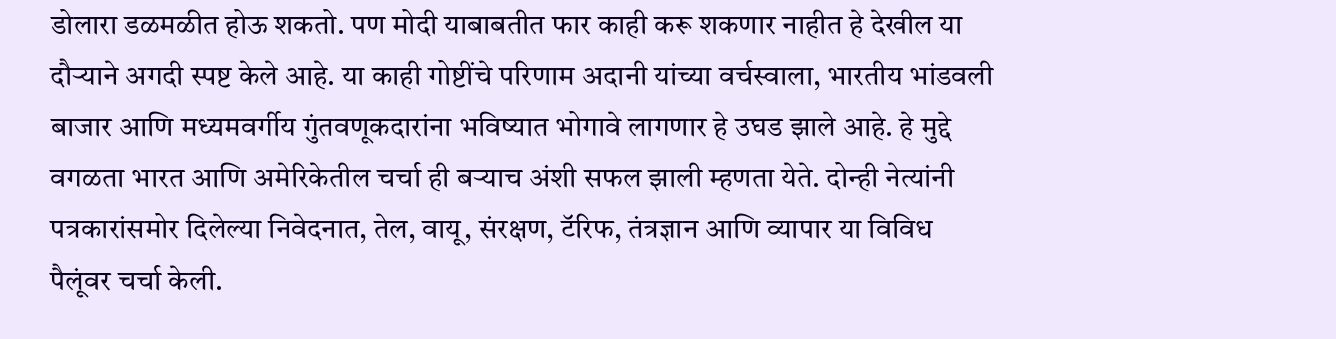डोलारा डळमळीत होऊ शकतो. पण मोदी याबाबतीत फार काही करू शकणार नाहीत हे देखील या दौऱ्याने अगदी स्पष्ट केले आहे. या काही गोष्टींचे परिणाम अदानी यांच्या वर्चस्वाला, भारतीय भांडवली बाजार आणि मध्यमवर्गीय गुंतवणूकदारांना भविष्यात भोगावे लागणार हे उघड झाले आहे. हे मुद्दे वगळता भारत आणि अमेरिकेतील चर्चा ही बऱ्याच अंशी सफल झाली म्हणता येते. दोन्ही नेत्यांनी पत्रकारांसमोर दिलेल्या निवेदनात, तेल, वायू, संरक्षण, टॅरिफ, तंत्रज्ञान आणि व्यापार या विविध पैलूंवर चर्चा केली.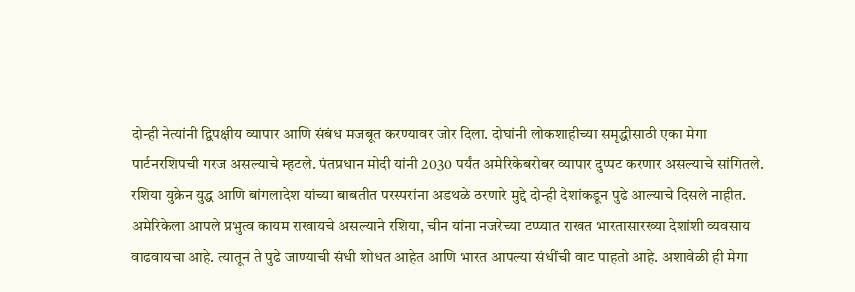दोन्ही नेत्यांनी द्विपक्षीय व्यापार आणि संबंध मजबूत करण्यावर जोर दिला. दोघांनी लोकशाहीच्या समृद्धीसाठी एका मेगा पार्टनरशिपची गरज असल्याचे म्हटले. पंतप्रधान मोदी यांनी 2030 पर्यंत अमेरिकेबरोबर व्यापार दुप्पट करणार असल्याचे सांगितले. रशिया युक्रेन युद्ध आणि बांगलादेश यांच्या बाबतीत परस्परांना अडथळे ठरणारे मुद्दे दोन्ही देशांकडून पुढे आल्याचे दिसले नाहीत. अमेरिकेला आपले प्रभुत्व कायम राखायचे असल्याने रशिया, चीन यांना नजरेच्या टप्प्यात राखत भारतासारख्या देशांशी व्यवसाय वाढवायचा आहे. त्यातून ते पुढे जाण्याची संधी शोधत आहेत आणि भारत आपल्या संधींची वाट पाहतो आहे. अशावेळी ही मेगा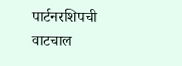पार्टनरशिपची वाटचाल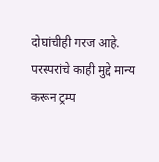दोघांचीही गरज आहे. परस्परांचे काही मुद्दे मान्य करून ट्रम्प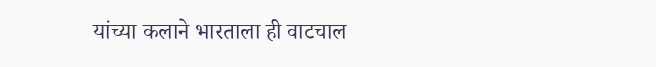यांच्या कलाने भारताला ही वाटचाल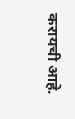करायची आहे.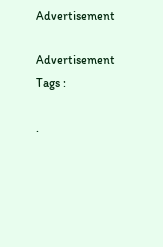Advertisement

Advertisement
Tags :

.